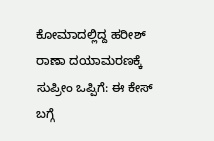ಕೋಮಾದಲ್ಲಿದ್ದ ಹರೀಶ್ ರಾಣಾ ದಯಾಮರಣಕ್ಕೆ ಸುಪ್ರೀಂ ಒಪ್ಪಿಗೆ: ಈ ಕೇಸ್ ಬಗ್ಗೆ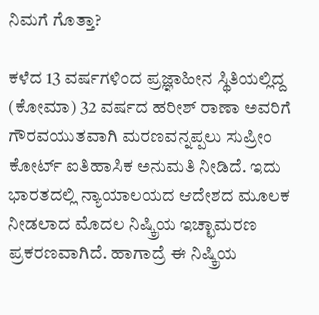ನಿಮಗೆ ಗೊತ್ತಾ?

ಕಳೆದ 13 ವರ್ಷಗಳಿಂದ ಪ್ರಜ್ಞಾಹೀನ ಸ್ಥಿತಿಯಲ್ಲಿದ್ದ (ಕೋಮಾ) 32 ವರ್ಷದ ಹರೀಶ್ ರಾಣಾ ಅವರಿಗೆ ಗೌರವಯುತವಾಗಿ ಮರಣವನ್ನಪ್ಪಲು ಸುಪ್ರೀಂ ಕೋರ್ಟ್ ಐತಿಹಾಸಿಕ ಅನುಮತಿ ನೀಡಿದೆ. ಇದು ಭಾರತದಲ್ಲಿ ನ್ಯಾಯಾಲಯದ ಆದೇಶದ ಮೂಲಕ ನೀಡಲಾದ ಮೊದಲ ನಿಷ್ಕ್ರಿಯ ಇಚ್ಛಾಮರಣ ಪ್ರಕರಣವಾಗಿದೆ. ಹಾಗಾದ್ರೆ ಈ ನಿಷ್ಕ್ರಿಯ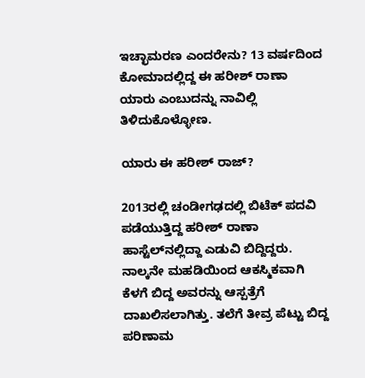ಇಚ್ಛಾಮರಣ ಎಂದರೇನು? 13 ವರ್ಷದಿಂದ ಕೋಮಾದಲ್ಲಿದ್ದ ಈ ಹರೀಶ್ ರಾಣಾ ಯಾರು ಎಂಬುದನ್ನು ನಾವಿಲ್ಲಿ ತಿಳಿದುಕೊಳ್ಳೋಣ.

ಯಾರು ಈ ಹರೀಶ್ ರಾಜ್?

2013ರಲ್ಲಿ ಚಂಡೀಗಢದಲ್ಲಿ ಬಿಟೆಕ್ ಪದವಿ ಪಡೆಯುತ್ತಿದ್ದ ಹರೀಶ್ ರಾಣಾ ಹಾಸ್ಟೆಲ್‌ನಲ್ಲಿದ್ದಾ ಎಡುವಿ ಬಿದ್ದಿದ್ದರು. ನಾಲ್ಕನೇ ಮಹಡಿಯಿಂದ ಆಕಸ್ಮಿಕವಾಗಿ ಕೆಳಗೆ ಬಿದ್ದ ಅವರನ್ನು ಆಸ್ಪತ್ರೆಗೆ ದಾಖಲಿಸಲಾಗಿತ್ತು. ತಲೆಗೆ ತೀವ್ರ ಪೆಟ್ಟು ಬಿದ್ದ ಪರಿಣಾಮ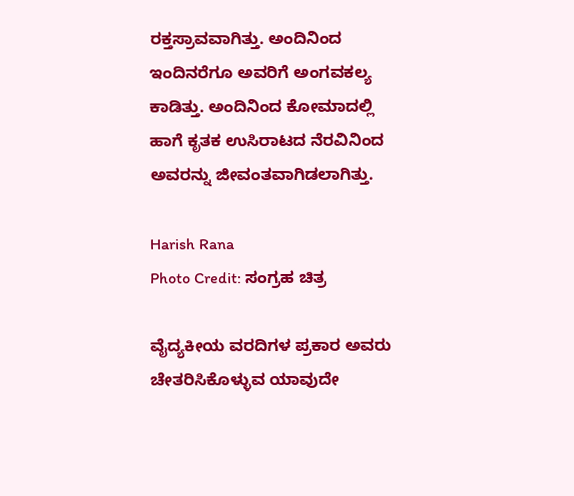ರಕ್ತಸ್ರಾವವಾಗಿತ್ತು. ಅಂದಿನಿಂದ ಇಂದಿನರೆಗೂ ಅವರಿಗೆ ಅಂಗವಕಲ್ಯ ಕಾಡಿತ್ತು. ಅಂದಿನಿಂದ ಕೋಮಾದಲ್ಲಿ ಹಾಗೆ ಕೃತಕ ಉಸಿರಾಟದ ನೆರವಿನಿಂದ ಅವರನ್ನು ಜೀವಂತವಾಗಿಡಲಾಗಿತ್ತು.

Harish Rana
Photo Credit: ಸಂಗ್ರಹ ಚಿತ್ರ

ವೈದ್ಯಕೀಯ ವರದಿಗಳ ಪ್ರಕಾರ ಅವರು ಚೇತರಿಸಿಕೊಳ್ಳುವ ಯಾವುದೇ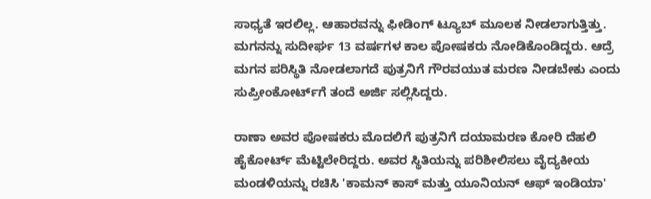ಸಾಧ್ಯತೆ ಇರಲಿಲ್ಲ. ಆಹಾರವನ್ನು ಫೀಡಿಂಗ್ ಟ್ಯೂಬ್ ಮೂಲಕ ನೀಡಲಾಗುತ್ತಿತ್ತು. ಮಗನನ್ನು ಸುದೀರ್ಘ 13 ವರ್ಷಗಳ ಕಾಲ ಪೋಷಕರು ನೋಡಿಕೊಂಡಿದ್ದರು. ಆದ್ರೆ ಮಗನ ಪರಿಸ್ಥಿತಿ ನೋಡಲಾಗದೆ ಪುತ್ರನಿಗೆ ಗೌರವಯುತ ಮರಣ ನೀಡಬೇಕು ಎಂದು ಸುಪ್ರೀಂಕೋರ್ಟ್‌ಗೆ ತಂದೆ ಅರ್ಜಿ ಸಲ್ಲಿಸಿದ್ದರು.

ರಾಣಾ ಅವರ ಪೋಷಕರು ಮೊದಲಿಗೆ ಪುತ್ರನಿಗೆ ದಯಾಮರಣ ಕೋರಿ ದೆಹಲಿ ಹೈಕೋರ್ಟ್ ಮೆಟ್ಟಿಲೇರಿದ್ದರು. ಅವರ ಸ್ಥಿತಿಯನ್ನು ಪರಿಶೀಲಿಸಲು ವೈದ್ಯಕೀಯ ಮಂಡಳಿಯನ್ನು ರಚಿಸಿ 'ಕಾಮನ್ ಕಾಸ್ ಮತ್ತು ಯೂನಿಯನ್ ಆಫ್ ಇಂಡಿಯಾ'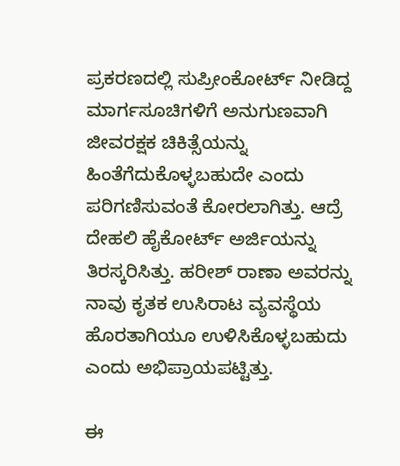ಪ್ರಕರಣದಲ್ಲಿ ಸುಪ್ರೀಂಕೋರ್ಟ್ ನೀಡಿದ್ದ ಮಾರ್ಗಸೂಚಿಗಳಿಗೆ ಅನುಗುಣವಾಗಿ ಜೀವರಕ್ಷಕ ಚಿಕಿತ್ಸೆಯನ್ನು ಹಿಂತೆಗೆದುಕೊಳ್ಳಬಹುದೇ ಎಂದು ಪರಿಗಣಿಸುವಂತೆ ಕೋರಲಾಗಿತ್ತು. ಆದ್ರೆ ದೇಹಲಿ ಹೈಕೋರ್ಟ್ ಅರ್ಜಿಯನ್ನು ತಿರಸ್ಕರಿಸಿತ್ತು. ಹರೀಶ್ ರಾಣಾ ಅವರನ್ನು ನಾವು ಕೃತಕ ಉಸಿರಾಟ ವ್ಯವಸ್ಥೆಯ ಹೊರತಾಗಿಯೂ ಉಳಿಸಿಕೊಳ್ಳಬಹುದು ಎಂದು ಅಭಿಪ್ರಾಯಪಟ್ಟಿತ್ತು.

ಈ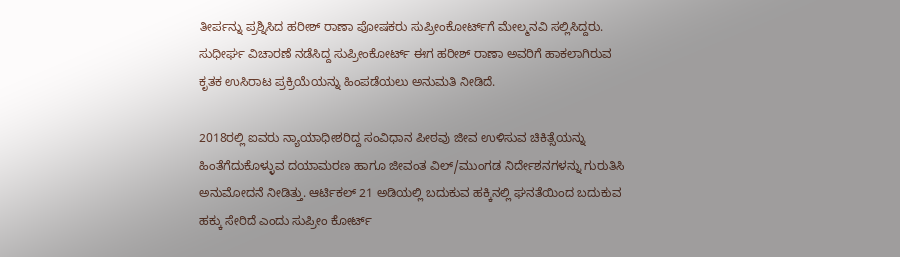ತೀರ್ಪನ್ನು ಪ್ರಶ್ನಿಸಿದ ಹರೀಶ್ ರಾಣಾ ಪೋಷಕರು ಸುಪ್ರೀಂಕೋರ್ಟ್‌ಗೆ ಮೇಲ್ಮನವಿ ಸಲ್ಲಿಸಿದ್ದರು. ಸುಧೀರ್ಘ ವಿಚಾರಣೆ ನಡೆಸಿದ್ದ ಸುಪ್ರೀಂಕೋರ್ಟ್ ಈಗ ಹರೀಶ್ ರಾಣಾ ಅವರಿಗೆ ಹಾಕಲಾಗಿರುವ ಕೃತಕ ಉಸಿರಾಟ ಪ್ರಕ್ರಿಯೆಯನ್ನು ಹಿಂಪಡೆಯಲು ಅನುಮತಿ ನೀಡಿದೆ.

2018ರಲ್ಲಿ ಐವರು ನ್ಯಾಯಾಧೀಶರಿದ್ದ ಸಂವಿಧಾನ ಪೀಠವು ಜೀವ ಉಳಿಸುವ ಚಿಕಿತ್ಸೆಯನ್ನು ಹಿಂತೆಗೆದುಕೊಳ್ಳುವ ದಯಾಮರಣ ಹಾಗೂ ಜೀವಂತ ವಿಲ್/ಮುಂಗಡ ನಿರ್ದೇಶನಗಳನ್ನು ಗುರುತಿಸಿ ಅನುಮೋದನೆ ನೀಡಿತ್ತು. ಆರ್ಟಿಕಲ್ 21 ಅಡಿಯಲ್ಲಿ ಬದುಕುವ ಹಕ್ಕಿನಲ್ಲಿ ಘನತೆಯಿಂದ ಬದುಕುವ ಹಕ್ಕು ಸೇರಿದೆ ಎಂದು ಸುಪ್ರೀಂ ಕೋರ್ಟ್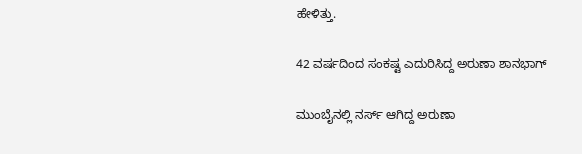ಹೇಳಿತ್ತು.

42 ವರ್ಷದಿಂದ ಸಂಕಷ್ಟ ಎದುರಿಸಿದ್ದ ಅರುಣಾ ಶಾನಭಾಗ್

ಮುಂಬೈನಲ್ಲಿ ನರ್ಸ್ ಆಗಿದ್ದ ಅರುಣಾ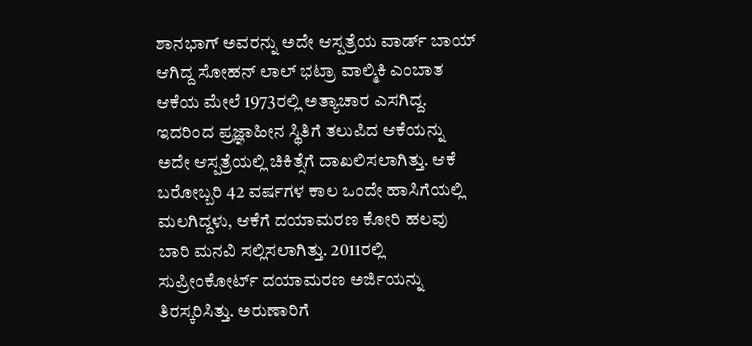ಶಾನಭಾಗ್ ಅವರನ್ನು ಅದೇ ಆಸ್ಪತ್ರೆಯ ವಾರ್ಡ್ ಬಾಯ್ ಆಗಿದ್ದ ಸೋಹನ್ ಲಾಲ್ ಭಟ್ರಾ ವಾಲ್ಮಿಕಿ ಎಂಬಾತ ಆಕೆಯ ಮೇಲೆ 1973ರಲ್ಲಿ ಅತ್ಯಾಚಾರ ಎಸಗಿದ್ದ. ಇದರಿಂದ ಪ್ರಜ್ಞಾಹೀನ ಸ್ಥಿತಿಗೆ ತಲುಪಿದ ಆಕೆಯನ್ನು ಅದೇ ಆಸ್ಪತ್ರೆಯಲ್ಲಿ ಚಿಕಿತ್ಸೆಗೆ ದಾಖಲಿಸಲಾಗಿತ್ತು. ಆಕೆ ಬರೋಬ್ಬರಿ 42 ವರ್ಷಗಳ ಕಾಲ ಒಂದೇ ಹಾಸಿಗೆಯಲ್ಲಿ ಮಲಗಿದ್ದಳು, ಆಕೆಗೆ ದಯಾಮರಣ ಕೋರಿ ಹಲವು ಬಾರಿ ಮನವಿ ಸಲ್ಲಿಸಲಾಗಿತ್ತು. 2011ರಲ್ಲಿ ಸುಪ್ರೀಂಕೋರ್ಟ್ ದಯಾಮರಣ ಅರ್ಜಿಯನ್ನು ತಿರಸ್ಕರಿಸಿತ್ತು. ಅರುಣಾರಿಗೆ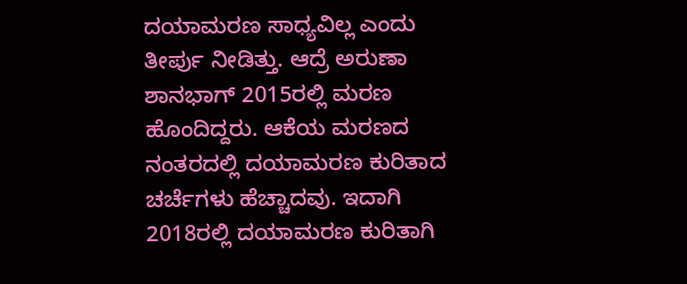ದಯಾಮರಣ ಸಾಧ್ಯವಿಲ್ಲ ಎಂದು ತೀರ್ಪು ನೀಡಿತ್ತು. ಆದ್ರೆ ಅರುಣಾ ಶಾನಭಾಗ್ 2015ರಲ್ಲಿ ಮರಣ ಹೊಂದಿದ್ದರು. ಆಕೆಯ ಮರಣದ ನಂತರದಲ್ಲಿ ದಯಾಮರಣ ಕುರಿತಾದ ಚರ್ಚೆಗಳು ಹೆಚ್ಚಾದವು. ಇದಾಗಿ 2018ರಲ್ಲಿ ದಯಾಮರಣ ಕುರಿತಾಗಿ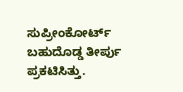ಸುಪ್ರೀಂಕೋರ್ಟ್ ಬಹುದೊಡ್ಡ ತೀರ್ಪು ಪ್ರಕಟಿಸಿತ್ತು.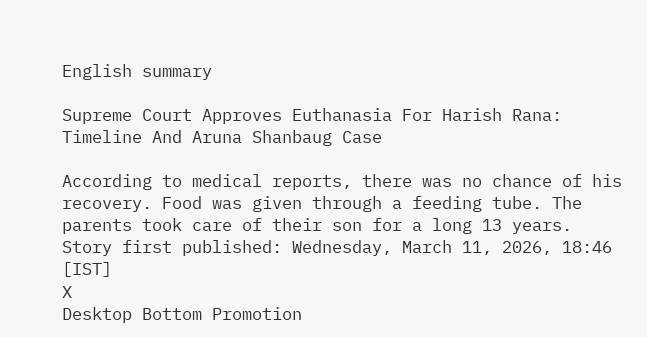English summary

Supreme Court Approves Euthanasia For Harish Rana: Timeline And Aruna Shanbaug Case

According to medical reports, there was no chance of his recovery. Food was given through a feeding tube. The parents took care of their son for a long 13 years.
Story first published: Wednesday, March 11, 2026, 18:46 [IST]
X
Desktop Bottom Promotion